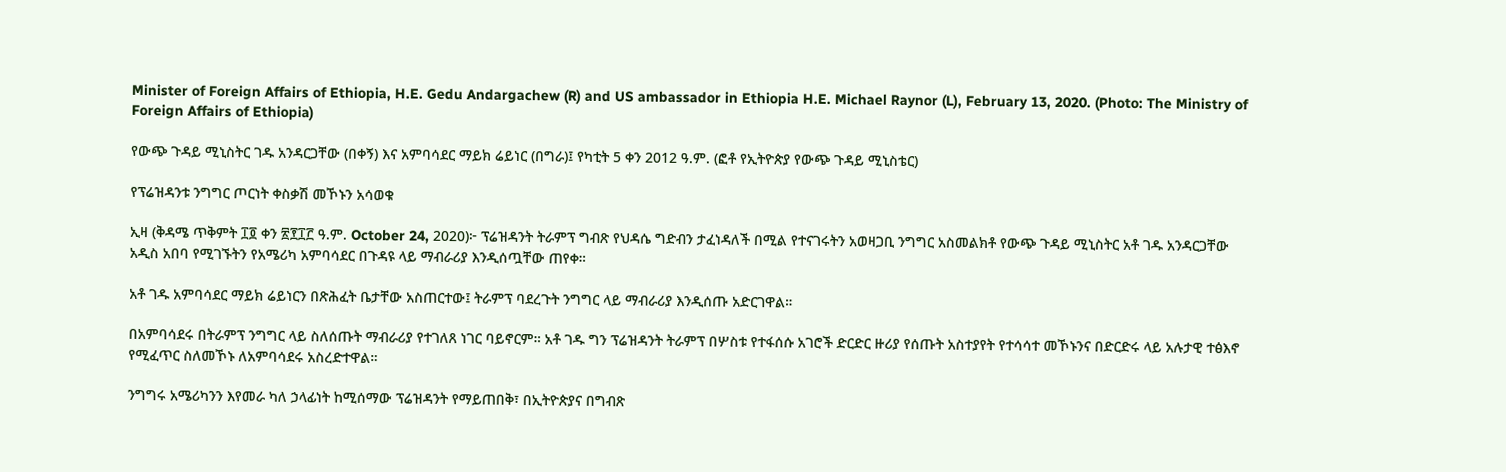Minister of Foreign Affairs of Ethiopia, H.E. Gedu Andargachew (R) and US ambassador in Ethiopia H.E. Michael Raynor (L), February 13, 2020. (Photo: The Ministry of Foreign Affairs of Ethiopia)

የውጭ ጉዳይ ሚኒስትር ገዱ አንዳርጋቸው (በቀኝ) እና አምባሳደር ማይክ ሬይነር (በግራ)፤ የካቲት 5 ቀን 2012 ዓ.ም. (ፎቶ የኢትዮጵያ የውጭ ጉዳይ ሚኒስቴር)

የፕሬዝዳንቱ ንግግር ጦርነት ቀስቃሽ መኾኑን አሳወቁ

ኢዛ (ቅዳሜ ጥቅምት ፲፬ ቀን ፳፻፲፫ ዓ.ም. October 24, 2020)፦ ፕሬዝዳንት ትራምፕ ግብጽ የህዳሴ ግድብን ታፈነዳለች በሚል የተናገሩትን አወዛጋቢ ንግግር አስመልክቶ የውጭ ጉዳይ ሚኒስትር አቶ ገዱ አንዳርጋቸው አዲስ አበባ የሚገኙትን የአሜሪካ አምባሳደር በጉዳዩ ላይ ማብራሪያ እንዲሰጧቸው ጠየቀ።

አቶ ገዱ አምባሳደር ማይክ ሬይነርን በጽሕፈት ቤታቸው አስጠርተው፤ ትራምፕ ባደረጉት ንግግር ላይ ማብራሪያ እንዲሰጡ አድርገዋል።

በአምባሳደሩ በትራምፕ ንግግር ላይ ስለሰጡት ማብራሪያ የተገለጸ ነገር ባይኖርም። አቶ ገዱ ግን ፕሬዝዳንት ትራምፕ በሦስቱ የተፋሰሱ አገሮች ድርድር ዙሪያ የሰጡት አስተያየት የተሳሳተ መኾኑንና በድርድሩ ላይ አሉታዊ ተፅእኖ የሚፈጥር ስለመኾኑ ለአምባሳደሩ አስረድተዋል።

ንግግሩ አሜሪካንን እየመራ ካለ ኃላፊነት ከሚሰማው ፕሬዝዳንት የማይጠበቅ፣ በኢትዮጵያና በግብጽ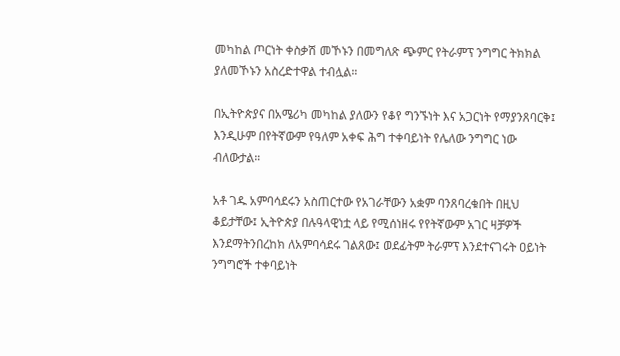መካከል ጦርነት ቀስቃሽ መኾኑን በመግለጽ ጭምር የትራምፕ ንግግር ትክክል ያለመኾኑን አስረድተዋል ተብሏል።

በኢትዮጵያና በአሜሪካ መካከል ያለውን የቆየ ግንኙነት እና አጋርነት የማያንጸባርቅ፤ እንዲሁም በየትኛውም የዓለም አቀፍ ሕግ ተቀባይነት የሌለው ንግግር ነው ብለውታል።

አቶ ገዱ አምባሳደሩን አስጠርተው የአገራቸውን አቋም ባንጸባረቁበት በዚህ ቆይታቸው፤ ኢትዮጵያ በሉዓላዊነቷ ላይ የሚሰነዘሩ የየትኛውም አገር ዛቻዎች እንደማትንበረከክ ለአምባሳደሩ ገልጸው፤ ወደፊትም ትራምፕ እንደተናገሩት ዐይነት ንግግሮች ተቀባይነት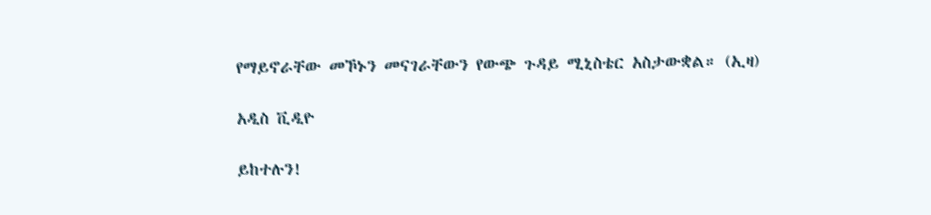የማይኖራቸው መኾኑን መናገራቸውን የውጭ ጉዳይ ሚኒስቴር አስታውቋል። (ኢዛ)

አዲስ ቪዲዮ

ይከተሉን!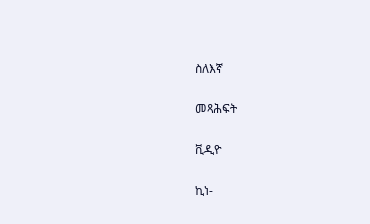ስለእኛ

መጻሕፍት

ቪዲዮ

ኪነ-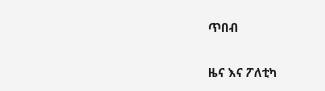ጥበብ

ዜና እና ፖለቲካ